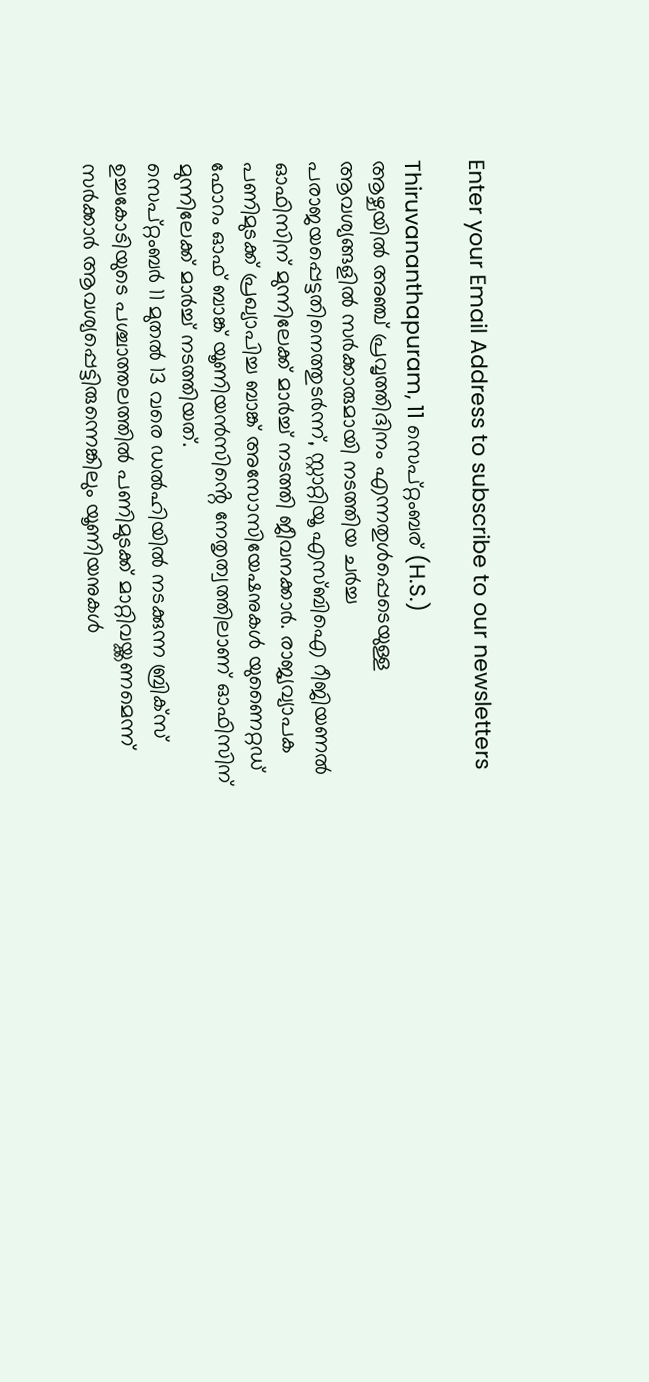Enter your Email Address to subscribe to our newsletters

Thiruvananthapuram, 11 സെപ്റ്റംബര് (H.S.)
ആഴ്ചയിൽ അഞ്ച് പ്രവൃത്തിദിനം എന്നതുൾപ്പെടെയുള്ള ആവശ്യങ്ങളിൽ സർക്കാരുമായി നടത്തിയ ചർച്ച പരാജയപ്പെട്ടതിനെത്തുടർന്ന്, സ്റ്റാറ്റിയൂ എസ്ബിഐ റീജിയണൽ ഓഫിസിന് മുന്നിലേക്ക് മാർച്ച് നടത്തി ജീവനക്കാർ. രാജ്യവ്യാപക പണിമുടക്ക് പ്രഖ്യാപിച്ച ബാങ്ക് അസോസിയേഷനുകൾ യുണൈറ്റഡ് ഫോറം ഓഫ് ബാങ്ക് യൂണിയൻസിൻ്റെ നേതൃത്വത്തിലാണ് ഓഫിസിന് മുന്നിലേക്ക് മാർച്ച് നടത്തിയത്.
സെപ്റ്റംബർ 11 മുതൽ 13 വരെ ഡൽഹിയിൽ നടക്കുന്ന ബ്രിക്സ് ഉച്ചകോടിയുടെ പശ്ചാത്തലത്തിൽ പണിമുടക്ക് മാറ്റിവയ്ക്കണമെന്ന് സർക്കാർ ആവശ്യപ്പെട്ടിരുന്നെങ്കിലും യൂണിയനുകൾ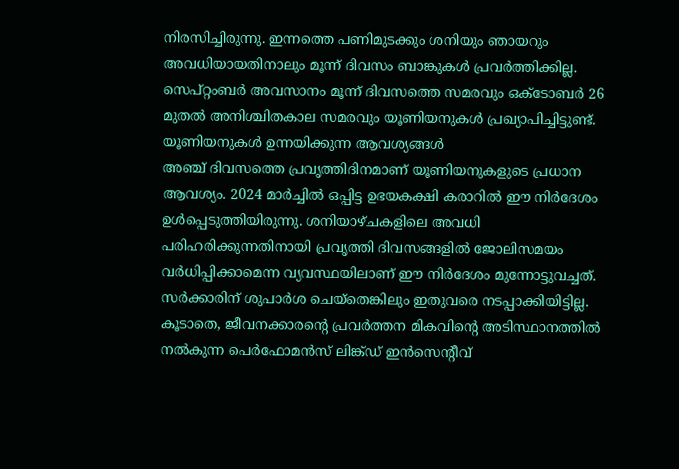നിരസിച്ചിരുന്നു. ഇന്നത്തെ പണിമുടക്കും ശനിയും ഞായറും അവധിയായതിനാലും മൂന്ന് ദിവസം ബാങ്കുകൾ പ്രവർത്തിക്കില്ല. സെപ്റ്റംബർ അവസാനം മൂന്ന് ദിവസത്തെ സമരവും ഒക്ടോബർ 26 മുതൽ അനിശ്ചിതകാല സമരവും യൂണിയനുകൾ പ്രഖ്യാപിച്ചിട്ടുണ്ട്.
യൂണിയനുകൾ ഉന്നയിക്കുന്ന ആവശ്യങ്ങൾ
അഞ്ച് ദിവസത്തെ പ്രവൃത്തിദിനമാണ് യൂണിയനുകളുടെ പ്രധാന ആവശ്യം. 2024 മാർച്ചിൽ ഒപ്പിട്ട ഉഭയകക്ഷി കരാറിൽ ഈ നിർദേശം ഉൾപ്പെടുത്തിയിരുന്നു. ശനിയാഴ്ചകളിലെ അവധി പരിഹരിക്കുന്നതിനായി പ്രവൃത്തി ദിവസങ്ങളിൽ ജോലിസമയം വർധിപ്പിക്കാമെന്ന വ്യവസ്ഥയിലാണ് ഈ നിർദേശം മുന്നോട്ടുവച്ചത്. സർക്കാരിന് ശുപാർശ ചെയ്തെങ്കിലും ഇതുവരെ നടപ്പാക്കിയിട്ടില്ല. കൂടാതെ, ജീവനക്കാരൻ്റെ പ്രവർത്തന മികവിൻ്റെ അടിസ്ഥാനത്തിൽ നൽകുന്ന പെർഫോമൻസ് ലിങ്ക്ഡ് ഇൻസെൻ്റീവ്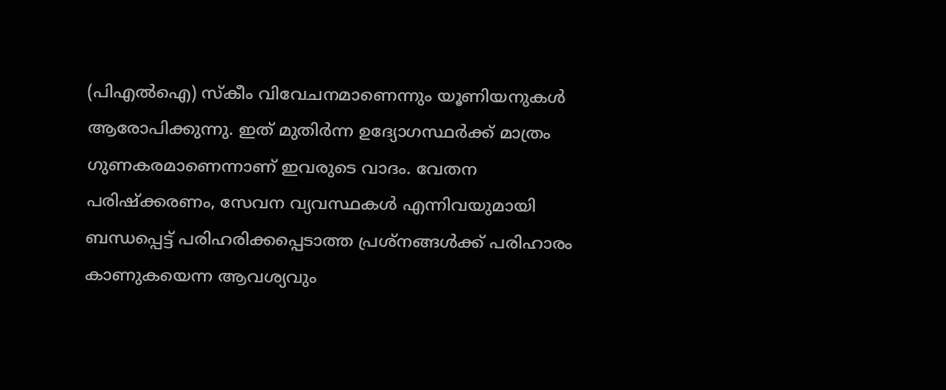(പിഎൽഐ) സ്കീം വിവേചനമാണെന്നും യൂണിയനുകൾ ആരോപിക്കുന്നു. ഇത് മുതിർന്ന ഉദ്യോഗസ്ഥർക്ക് മാത്രം ഗുണകരമാണെന്നാണ് ഇവരുടെ വാദം. വേതന പരിഷ്ക്കരണം, സേവന വ്യവസ്ഥകൾ എന്നിവയുമായി ബന്ധപ്പെട്ട് പരിഹരിക്കപ്പെടാത്ത പ്രശ്നങ്ങൾക്ക് പരിഹാരം കാണുകയെന്ന ആവശ്യവും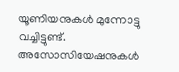യൂണിയനുകൾ മുന്നോട്ടു വച്ചിട്ടുണ്ട്.
അസോസിയേഷനുകൾ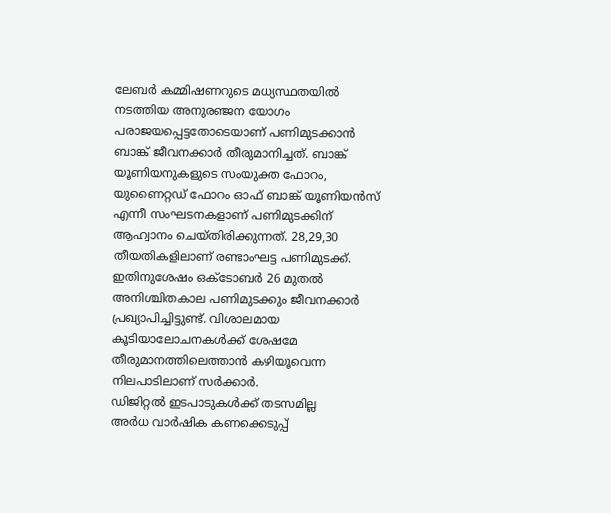ലേബർ കമ്മിഷണറുടെ മധ്യസ്ഥതയിൽ നടത്തിയ അനുരഞ്ജന യോഗം പരാജയപ്പെട്ടതോടെയാണ് പണിമുടക്കാൻ ബാങ്ക് ജീവനക്കാർ തീരുമാനിച്ചത്. ബാങ്ക് യൂണിയനുകളുടെ സംയുക്ത ഫോറം, യുണൈറ്റഡ് ഫോറം ഓഫ് ബാങ്ക് യൂണിയൻസ് എന്നീ സംഘടനകളാണ് പണിമുടക്കിന് ആഹ്വാനം ചെയ്തിരിക്കുന്നത്. 28,29,30 തീയതികളിലാണ് രണ്ടാംഘട്ട പണിമുടക്ക്. ഇതിനുശേഷം ഒക്ടോബർ 26 മുതൽ അനിശ്ചിതകാല പണിമുടക്കും ജീവനക്കാർ പ്രഖ്യാപിച്ചിട്ടുണ്ട്. വിശാലമായ കൂടിയാലോചനകൾക്ക് ശേഷമേ തീരുമാനത്തിലെത്താൻ കഴിയൂവെന്ന നിലപാടിലാണ് സർക്കാർ.
ഡിജിറ്റൽ ഇടപാടുകൾക്ക് തടസമില്ല
അർധ വാർഷിക കണക്കെടുപ്പ്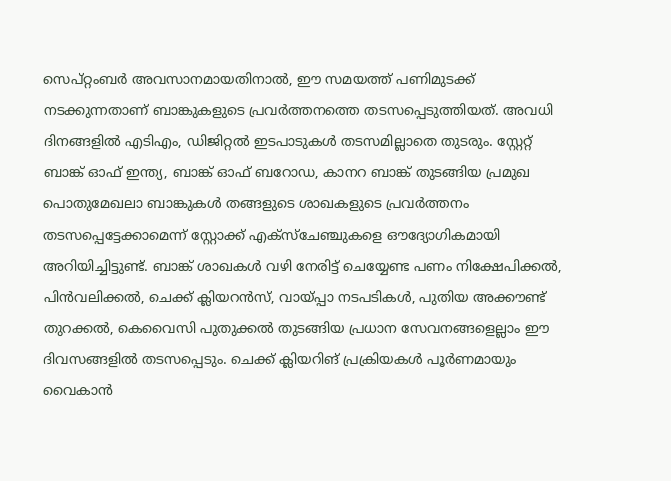സെപ്റ്റംബർ അവസാനമായതിനാൽ, ഈ സമയത്ത് പണിമുടക്ക് നടക്കുന്നതാണ് ബാങ്കുകളുടെ പ്രവർത്തനത്തെ തടസപ്പെടുത്തിയത്. അവധി ദിനങ്ങളിൽ എടിഎം, ഡിജിറ്റൽ ഇടപാടുകൾ തടസമില്ലാതെ തുടരും. സ്റ്റേറ്റ് ബാങ്ക് ഓഫ് ഇന്ത്യ, ബാങ്ക് ഓഫ് ബറോഡ, കാനറ ബാങ്ക് തുടങ്ങിയ പ്രമുഖ പൊതുമേഖലാ ബാങ്കുകൾ തങ്ങളുടെ ശാഖകളുടെ പ്രവർത്തനം തടസപ്പെട്ടേക്കാമെന്ന് സ്റ്റോക്ക് എക്സ്ചേഞ്ചുകളെ ഔദ്യോഗികമായി അറിയിച്ചിട്ടുണ്ട്. ബാങ്ക് ശാഖകൾ വഴി നേരിട്ട് ചെയ്യേണ്ട പണം നിക്ഷേപിക്കൽ, പിൻവലിക്കൽ, ചെക്ക് ക്ലിയറൻസ്, വായ്പ്പാ നടപടികൾ, പുതിയ അക്കൗണ്ട് തുറക്കൽ, കെവൈസി പുതുക്കൽ തുടങ്ങിയ പ്രധാന സേവനങ്ങളെല്ലാം ഈ ദിവസങ്ങളിൽ തടസപ്പെടും. ചെക്ക് ക്ലിയറിങ് പ്രക്രിയകൾ പൂർണമായും വൈകാൻ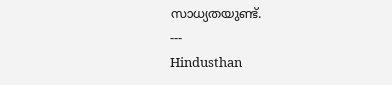സാധ്യതയുണ്ട്.
---
Hindusthan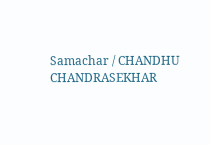Samachar / CHANDHU CHANDRASEKHAR